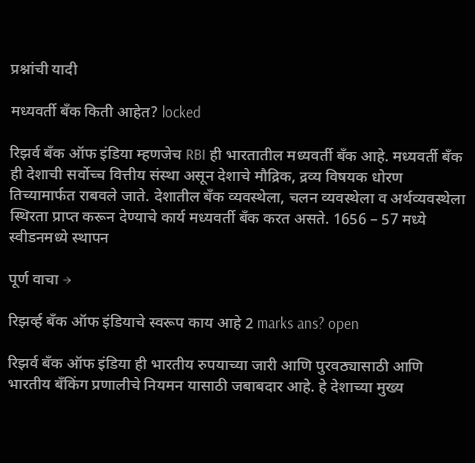प्रश्नांची यादी

मध्यवर्ती बँक किती आहेत? locked

रिझर्व बँक ऑफ इंडिया म्हणजेच RBI ही भारतातील मध्यवर्ती बँक आहे. मध्यवर्ती बँक ही देशाची सर्वोच्च वित्तीय संस्था असून देशाचे मौद्रिक, द्रव्य विषयक धोरण तिच्यामार्फत राबवले जाते. देशातील बँक व्यवस्थेला, चलन व्यवस्थेला व अर्थव्यवस्थेला स्थिरता प्राप्त करून देण्याचे कार्य मध्यवर्ती बँक करत असते. 1656 – 57 मध्ये स्वीडनमध्ये स्थापन

पूर्ण वाचा →

रिझर्व्ह बँक ऑफ इंडियाचे स्वरूप काय आहे 2 marks ans? open

रिझर्व बँक ऑफ इंडिया ही भारतीय रुपयाच्या जारी आणि पुरवठ्यासाठी आणि भारतीय बँकिंग प्रणालीचे नियमन यासाठी जबाबदार आहे. हे देशाच्या मुख्य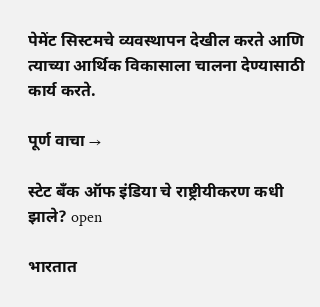पेमेंट सिस्टमचे व्यवस्थापन देखील करते आणि त्याच्या आर्थिक विकासाला चालना देण्यासाठी कार्य करते.

पूर्ण वाचा →

स्टेट बँक ऑफ इंडिया चे राष्ट्रीयीकरण कधी झाले? open

भारतात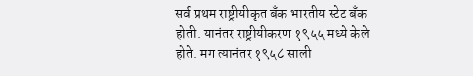सर्व प्रथम राष्ट्रीयीकृत बँक भारतीय स्टेट बँक होती. यानंतर राष्ट्रीयीकरण १९५५ मध्ये केले होते. मग त्यानंतर १९५८ साली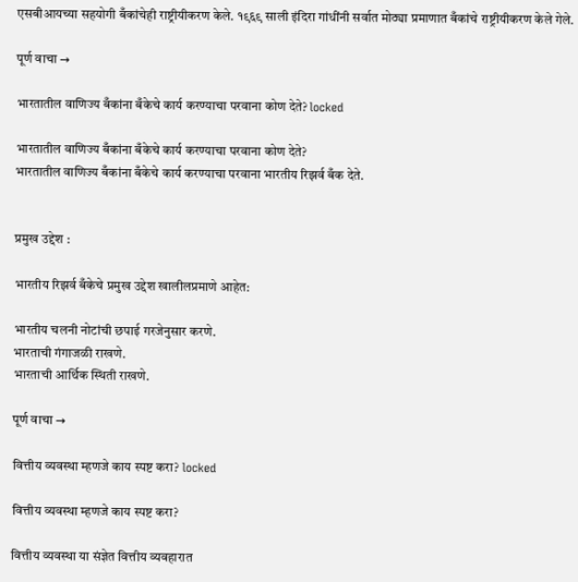एसबीआयच्या सहयोगी बँकांचेही राष्ट्रीयीकरण केले. १९६९ साली इंदिरा गांधींनी सर्वात मोठ्या प्रमाणात बँकांचे राष्ट्रीयीकरण केले गेले.

पूर्ण वाचा →

भारतातील वाणिज्य बँकांना बँकेचे कार्य करण्याचा परवाना कोण देते? locked

भारतातील वाणिज्य बँकांना बँकेचे कार्य करण्याचा परवाना कोण देते?
भारतातील वाणिज्य बँकांना बँकेचे कार्य करण्याचा परवाना भारतीय रिझर्व बँक देते.


प्रमुख उद्देश :

भारतीय रिझर्व बँकेचे प्रमुख उद्देश खालीलप्रमाणे आहेत:

भारतीय चलनी नोटांची छपाई गरजेनुसार करणे.
भारताची गंगाजळी राखणे.
भारताची आर्थिक स्थिती राखणे.

पूर्ण वाचा →

वित्तीय व्यवस्था म्हणजे काय स्पष्ट करा? locked

वित्तीय व्यवस्था म्हणजे काय स्पष्ट करा?

वित्तीय व्यवस्था या संज्ञेत वित्तीय व्यवहारात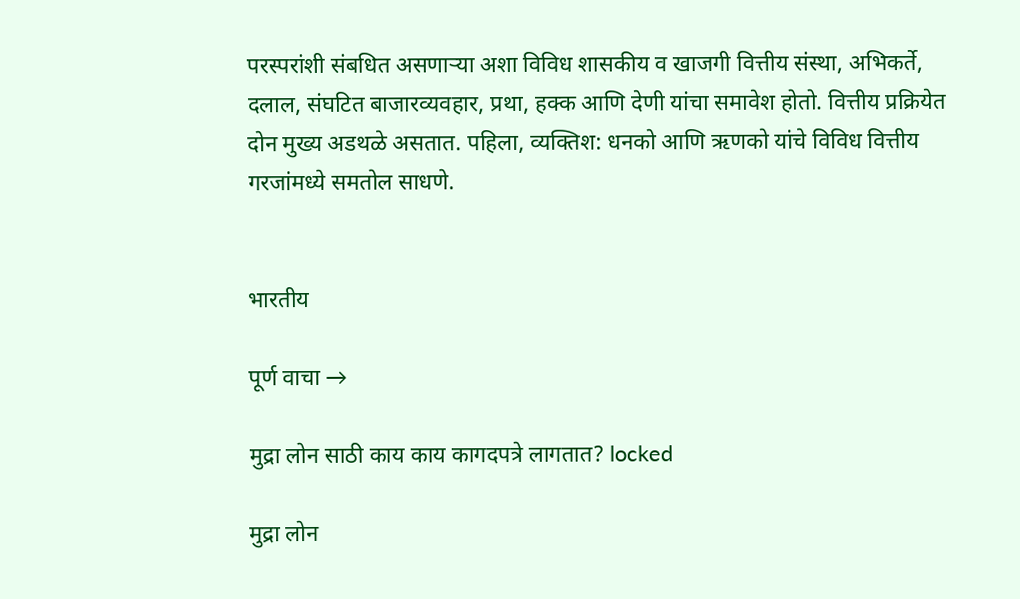परस्परांशी संबधित असणाऱ्या अशा विविध शासकीय व खाजगी वित्तीय संस्था, अभिकर्ते, दलाल, संघटित बाजारव्यवहार, प्रथा, हक्क आणि देणी यांचा समावेश होतो. वित्तीय प्रक्रियेत दोन मुख्य अडथळे असतात. पहिला, व्यक्तिश: धनको आणि ऋणको यांचे विविध वित्तीय गरजांमध्ये समतोल साधणे.


भारतीय

पूर्ण वाचा →

मुद्रा लोन साठी काय काय कागदपत्रे लागतात? locked

मुद्रा लोन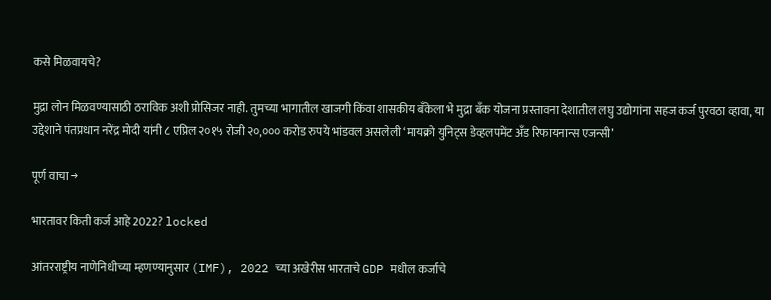कसे मिळवायचे?

मुद्रा लोन मिळवण्यासाठी ठराविक अशी प्रोसिजर नाही. तुमच्या भागातील खाजगी किंवा शासकीय बँकेला भे मुद्रा बँक योजना प्रस्तावना देशातील लघु उद्योगांना सहज कर्ज पुरवठा व्हावा, या उद्देशाने पंतप्रधान नरेंद्र मोदी यांनी ८ एप्रिल २०१५ रोजी २०,००० करोड रुपये भांडवल असलेली ‘मायक्रो युनिट्स डेव्हलपमेंट अँड रिफायनान्स एजन्सी’

पूर्ण वाचा →

भारतावर किती कर्ज आहे 2022? locked

आंतरराष्ट्रीय नाणेनिधीच्या म्हणण्यानुसार (IMF), 2022 च्या अखेरीस भारताचे GDP मधील कर्जाचे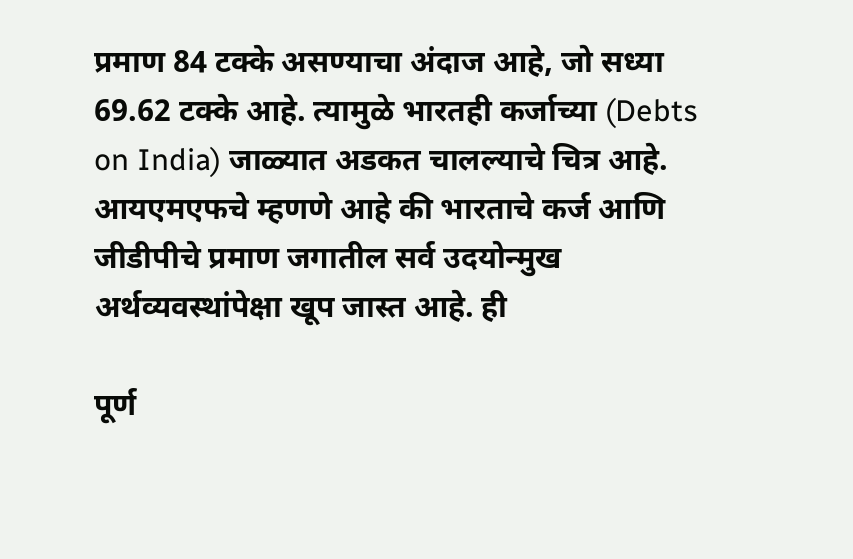प्रमाण 84 टक्के असण्याचा अंदाज आहे, जो सध्या 69.62 टक्के आहे. त्यामुळे भारतही कर्जाच्या (Debts on India) जाळ्यात अडकत चालल्याचे चित्र आहे. आयएमएफचे म्हणणे आहे की भारताचे कर्ज आणि जीडीपीचे प्रमाण जगातील सर्व उदयोन्मुख अर्थव्यवस्थांपेक्षा खूप जास्त आहे. ही

पूर्ण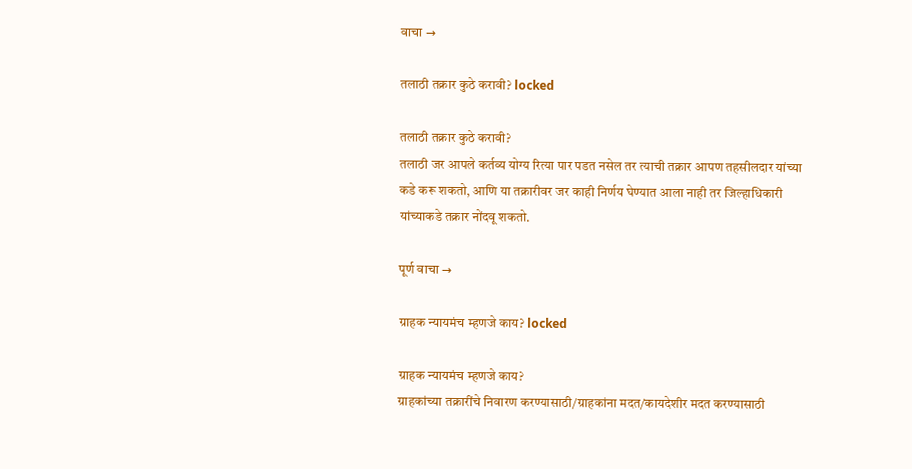वाचा →

तलाठी तक्रार कुठे करावी? locked

तलाठी तक्रार कुठे करावी?
तलाठी जर आपले कर्तव्य योग्य रित्या पार पडत नसेल तर त्याची तक्रार आपण तहसीलदार यांच्या कडे करू शकतो, आणि या तक्रारीवर जर काही निर्णय घेण्यात आला नाही तर जिल्हाधिकारी यांच्याकडे तक्रार नोंदवू शकतो.

पूर्ण वाचा →

ग्राहक न्यायमंच म्हणजे काय? locked

ग्राहक न्यायमंच म्हणजे काय?
ग्राहकांच्या तक्रारींचे निवारण करण्यासाठी/ग्राहकांना मदत/कायदेशीर मदत करण्यासाठी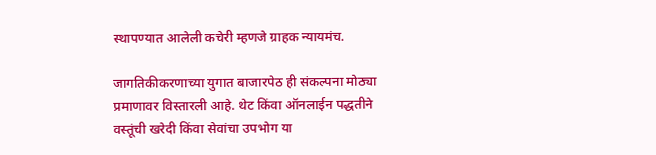स्थापण्यात आलेली कचेरी म्हणजे ग्राहक न्यायमंच.

जागतिकीकरणाच्या युगात बाजारपेठ ही संकल्पना मोठ्या प्रमाणावर विस्तारली आहे. थेट किंवा ऑनलाईन पद्धतीने वस्तूंची खरेदी किंवा सेवांचा उपभोग या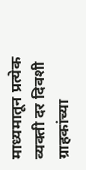माध्यमातून प्रत्येक व्यक्ती दर दिवशी ग्राहकांच्या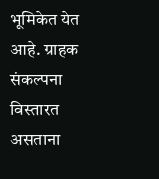भूमिकेत येत आहे. ग्राहक संकल्पना विस्तारत असताना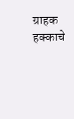ग्राहक हक्काचे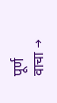पूर्ण वाचा →